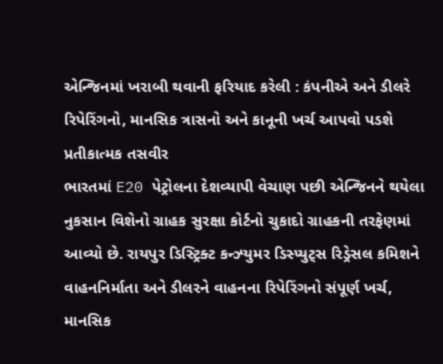એન્જિનમાં ખરાબી થવાની ફરિયાદ કરેલી : કંપનીએ અને ડીલરે રિપેરિંગનો, માનસિક ત્રાસનો અને કાનૂની ખર્ચ આપવો પડશે
પ્રતીકાત્મક તસવીર
ભારતમાં E20 પેટ્રોલના દેશવ્યાપી વેચાણ પછી એન્જિનને થયેલા નુકસાન વિશેનો ગ્રાહક સુરક્ષા કોર્ટનો ચુકાદો ગ્રાહકની તરફેણમાં આવ્યો છે. રાયપુર ડિસ્ટ્રિક્ટ કન્ઝ્યુમર ડિસ્પ્યુટ્સ રિડ્રેસલ કમિશને વાહનનિર્માતા અને ડીલરને વાહનના રિપેરિંગનો સંપૂર્ણ ખર્ચ, માનસિક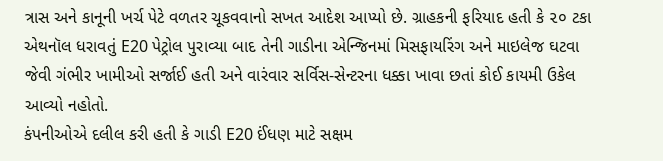ત્રાસ અને કાનૂની ખર્ચ પેટે વળતર ચૂકવવાનો સખત આદેશ આપ્યો છે. ગ્રાહકની ફરિયાદ હતી કે ૨૦ ટકા એથનૉલ ધરાવતું E20 પેટ્રોલ પુરાવ્યા બાદ તેની ગાડીના એન્જિનમાં મિસફાયરિંગ અને માઇલેજ ઘટવા જેવી ગંભીર ખામીઓ સર્જાઈ હતી અને વારંવાર સર્વિસ-સેન્ટરના ધક્કા ખાવા છતાં કોઈ કાયમી ઉકેલ આવ્યો નહોતો.
કંપનીઓએ દલીલ કરી હતી કે ગાડી E20 ઈંધણ માટે સક્ષમ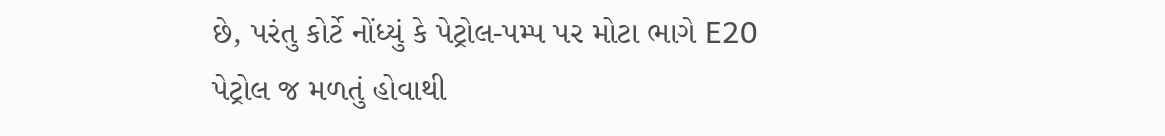છે, પરંતુ કોર્ટે નોંધ્યું કે પેટ્રોલ-પમ્પ પર મોટા ભાગે E20 પેટ્રોલ જ મળતું હોવાથી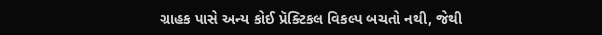ગ્રાહક પાસે અન્ય કોઈ પ્રૅક્ટિકલ વિકલ્પ બચતો નથી, જેથી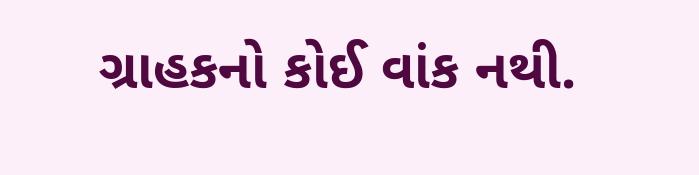ગ્રાહકનો કોઈ વાંક નથી.